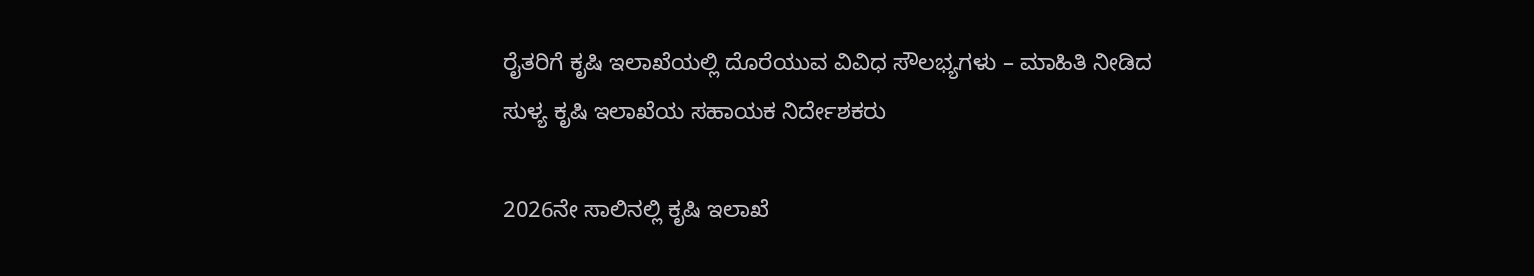ರೈತರಿಗೆ ಕೃಷಿ ಇಲಾಖೆಯಲ್ಲಿ ದೊರೆಯುವ ವಿವಿಧ ಸೌಲಭ್ಯಗಳು – ಮಾಹಿತಿ ನೀಡಿದ ಸುಳ್ಯ ಕೃಷಿ ಇಲಾಖೆಯ ಸಹಾಯಕ ನಿರ್ದೇಶಕರು

2026ನೇ ಸಾಲಿನಲ್ಲಿ ಕೃಷಿ ಇಲಾಖೆ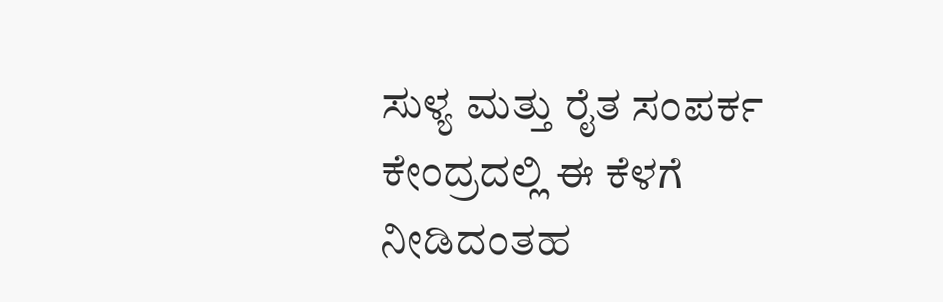ಸುಳ್ಯ ಮತ್ತು ರೈತ ಸಂಪರ್ಕ ಕೇಂದ್ರದಲ್ಲಿ ಈ ಕೆಳಗೆ ನೀಡಿದಂತಹ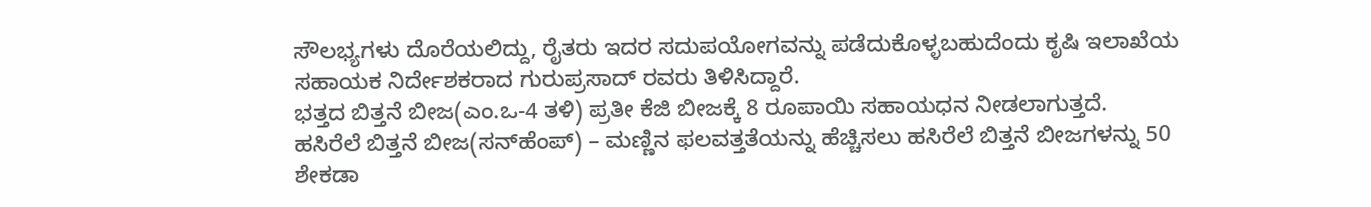ಸೌಲಭ್ಯಗಳು ದೊರೆಯಲಿದ್ದು, ರೈತರು ಇದರ ಸದುಪಯೋಗವನ್ನು ಪಡೆದುಕೊಳ್ಳಬಹುದೆಂದು ಕೃಷಿ ಇಲಾಖೆಯ ಸಹಾಯಕ ನಿರ್ದೇಶಕರಾದ ಗುರುಪ್ರಸಾದ್ ರವರು ತಿಳಿಸಿದ್ದಾರೆ.
ಭತ್ತದ ಬಿತ್ತನೆ ಬೀಜ(ಎಂ.ಒ-4 ತಳಿ) ಪ್ರತೀ ಕೆಜಿ ಬೀಜಕ್ಕೆ 8 ರೂಪಾಯಿ ಸಹಾಯಧನ ನೀಡಲಾಗುತ್ತದೆ.
ಹಸಿರೆಲೆ ಬಿತ್ತನೆ ಬೀಜ(ಸನ್‌ಹೆಂಪ್) – ಮಣ್ಣಿನ ಫಲವತ್ತತೆಯನ್ನು ಹೆಚ್ಚಿಸಲು ಹಸಿರೆಲೆ ಬಿತ್ತನೆ ಬೀಜಗಳನ್ನು 50 ಶೇಕಡಾ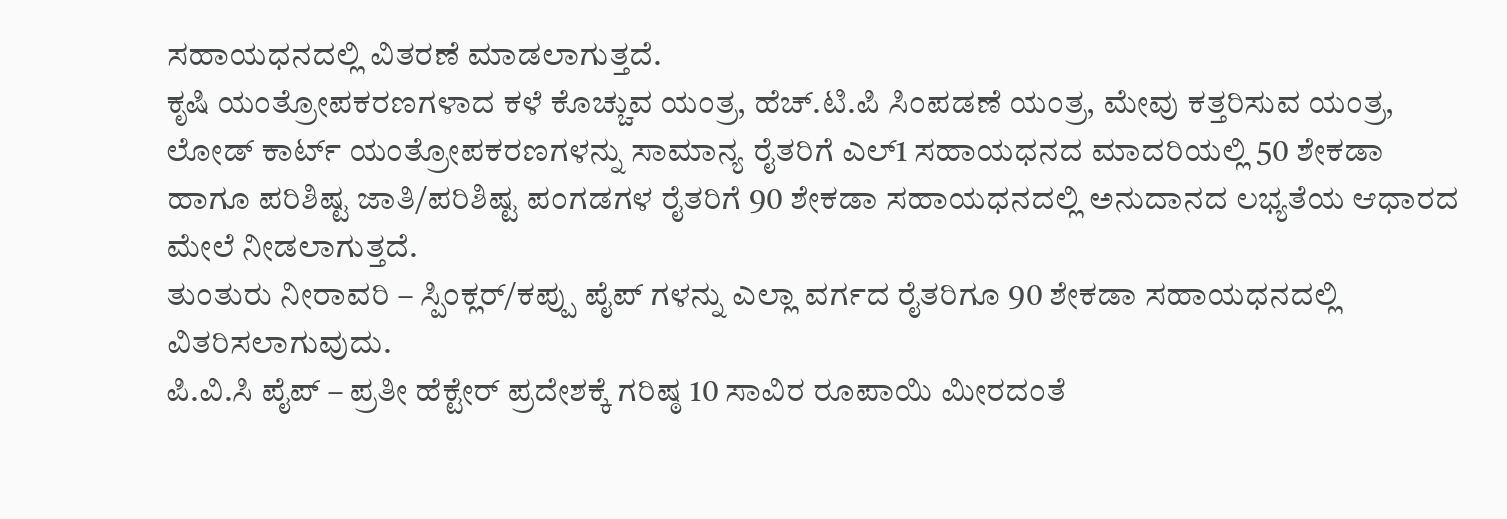ಸಹಾಯಧನದಲ್ಲಿ ವಿತರಣೆ ಮಾಡಲಾಗುತ್ತದೆ.
ಕೃಷಿ ಯಂತ್ರೋಪಕರಣಗಳಾದ ಕಳೆ ಕೊಚ್ಚುವ ಯಂತ್ರ, ಹೆಚ್.ಟಿ.ಪಿ ಸಿಂಪಡಣೆ ಯಂತ್ರ, ಮೇವು ಕತ್ತರಿಸುವ ಯಂತ್ರ, ಲೋಡ್ ಕಾರ್ಟ್ ಯಂತ್ರೋಪಕರಣಗಳನ್ನು ಸಾಮಾನ್ಯ ರೈತರಿಗೆ ಎಲ್1 ಸಹಾಯಧನದ ಮಾದರಿಯಲ್ಲಿ 50 ಶೇಕಡಾ ಹಾಗೂ ಪರಿಶಿಷ್ಟ ಜಾತಿ/ಪರಿಶಿಷ್ಟ ಪಂಗಡಗಳ ರೈತರಿಗೆ 90 ಶೇಕಡಾ ಸಹಾಯಧನದಲ್ಲಿ ಅನುದಾನದ ಲಭ್ಯತೆಯ ಆಧಾರದ ಮೇಲೆ ನೀಡಲಾಗುತ್ತದೆ.
ತುಂತುರು ನೀರಾವರಿ – ಸ್ಪಿಂಕ್ಲರ್/ಕಪ್ಪು ಪೈಪ್ ಗಳನ್ನು ಎಲ್ಲಾ ವರ್ಗದ ರೈತರಿಗೂ 90 ಶೇಕಡಾ ಸಹಾಯಧನದಲ್ಲಿ ವಿತರಿಸಲಾಗುವುದು.
ಪಿ.ವಿ.ಸಿ ಪೈಪ್ – ಪ್ರತೀ ಹೆಕ್ಟೇರ್ ಪ್ರದೇಶಕ್ಕೆ ಗರಿಷ್ಠ 10 ಸಾವಿರ ರೂಪಾಯಿ ಮೀರದಂತೆ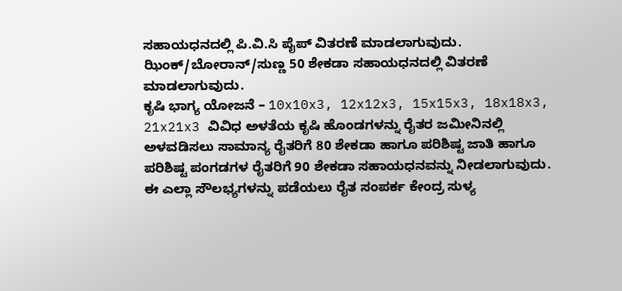ಸಹಾಯಧನದಲ್ಲಿ ಪಿ.ವಿ.ಸಿ ಪೈಪ್ ವಿತರಣೆ ಮಾಡಲಾಗುವುದು.
ಝಿಂಕ್/ಬೋರಾನ್/ಸುಣ್ಣ 50 ಶೇಕಡಾ ಸಹಾಯಧನದಲ್ಲಿ ವಿತರಣೆ ಮಾಡಲಾಗುವುದು.
ಕೃಷಿ ಭಾಗ್ಯ ಯೋಜನೆ – 10x10x3, 12x12x3, 15x15x3, 18x18x3, 21x21x3 ವಿವಿಧ ಅಳತೆಯ ಕೃಷಿ ಹೊಂಡಗಳನ್ನು ರೈತರ ಜಮೀನಿನಲ್ಲಿ ಅಳವಡಿಸಲು ಸಾಮಾನ್ಯ ರೈತರಿಗೆ 80 ಶೇಕಡಾ ಹಾಗೂ ಪರಿಶಿಷ್ಟ ಜಾತಿ ಹಾಗೂ ಪರಿಶಿಷ್ಟ ಪಂಗಡಗಳ ರೈತರಿಗೆ 90 ಶೇಕಡಾ ಸಹಾಯಧನವನ್ನು ನೀಡಲಾಗುವುದು.
ಈ ಎಲ್ಲಾ ಸೌಲಭ್ಯಗಳನ್ನು ಪಡೆಯಲು ರೈತ ಸಂಪರ್ಕ ಕೇಂದ್ರ ಸುಳ್ಯ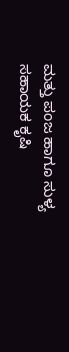ಮತ್ತು ಪಂಜ ಹಾಗೂ ಸುಳ್ಯ ಸಹಾಯಕ ಕೃಷಿ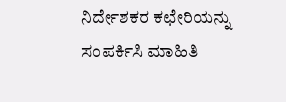ನಿರ್ದೇಶಕರ ಕಛೇರಿಯನ್ನು ಸಂಪರ್ಕಿಸಿ ಮಾಹಿತಿ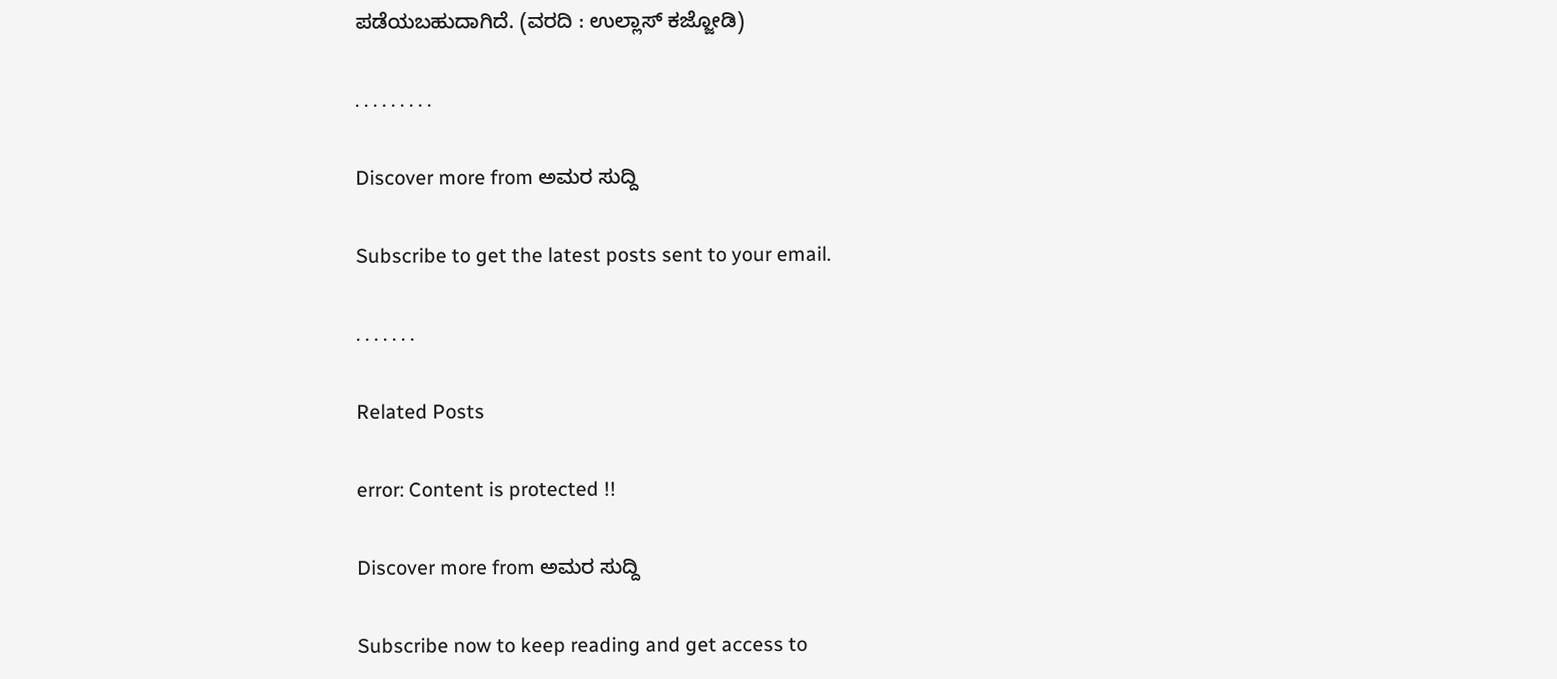ಪಡೆಯಬಹುದಾಗಿದೆ. (ವರದಿ : ಉಲ್ಲಾಸ್ ಕಜ್ಜೋಡಿ)

. . . . . . . . .

Discover more from ಅಮರ ಸುದ್ದಿ

Subscribe to get the latest posts sent to your email.

. . . . . . .

Related Posts

error: Content is protected !!

Discover more from ಅಮರ ಸುದ್ದಿ

Subscribe now to keep reading and get access to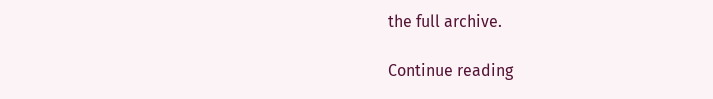the full archive.

Continue reading